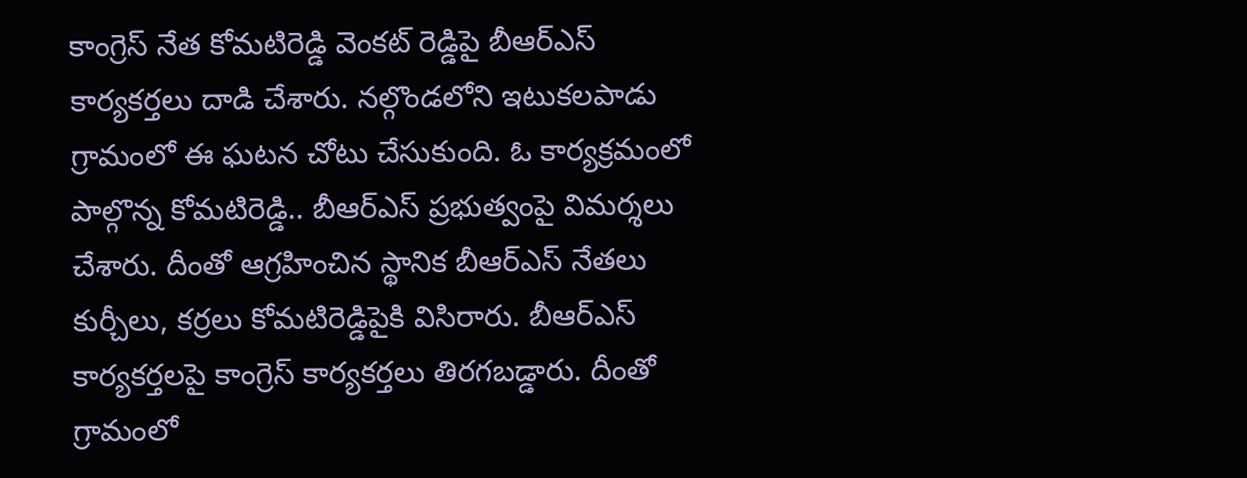కాంగ్రెస్ నేత కోమటిరెడ్డి వెంకట్ రెడ్డిపై బీఆర్ఎస్ కార్యకర్తలు దాడి చేశారు. నల్గొండలోని ఇటుకలపాడు గ్రామంలో ఈ ఘటన చోటు చేసుకుంది. ఓ కార్యక్రమంలో పాల్గొన్న కోమటిరెడ్డి.. బీఆర్ఎస్ ప్రభుత్వంపై విమర్శలు చేశారు. దీంతో ఆగ్రహించిన స్థానిక బీఆర్ఎస్ నేతలు కుర్చీలు, కర్రలు కోమటిరెడ్డిపైకి విసిరారు. బీఆర్ఎస్ కార్యకర్తలపై కాంగ్రెస్ కార్యకర్తలు తిరగబడ్డారు. దీంతో గ్రామంలో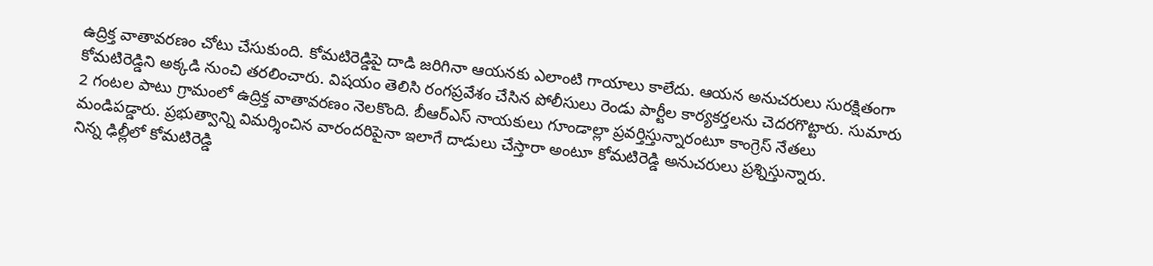ఉద్రిక్త వాతావరణం చోటు చేసుకుంది. కోమటిరెడ్డిపై దాడి జరిగినా ఆయనకు ఎలాంటి గాయాలు కాలేదు. ఆయన అనుచరులు సురక్షితంగా కోమటిరెడ్డిని అక్కడి నుంచి తరలించారు. విషయం తెలిసి రంగప్రవేశం చేసిన పోలీసులు రెండు పార్టీల కార్యకర్తలను చెదరగొట్టారు. సుమారు 2 గంటల పాటు గ్రామంలో ఉద్రిక్త వాతావరణం నెలకొంది. బీఆర్ఎస్ నాయకులు గూండాల్లా ప్రవర్తిస్తున్నారంటూ కాంగ్రెస్ నేతలు మండిపడ్డారు. ప్రభుత్వాన్ని విమర్శించిన వారందరిపైనా ఇలాగే దాడులు చేస్తారా అంటూ కోమటిరెడ్డి అనుచరులు ప్రశ్నిస్తున్నారు.
నిన్న ఢిల్లీలో కోమటిరెడ్డి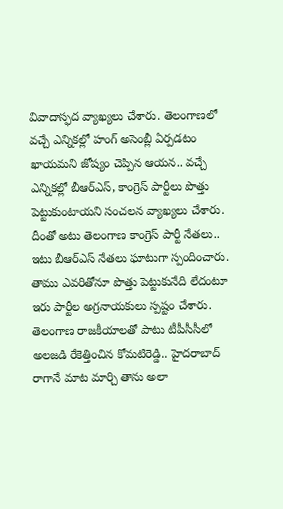వివాదాస్ఫద వ్యాఖ్యలు చేశారు. తెలంగాణలో వచ్చే ఎన్నికల్లో హంగ్ అసెంబ్లీ ఏర్పడటం ఖాయమని జోష్యం చెప్పిన ఆయన.. వచ్చే ఎన్నికల్లో బీఆర్ఎస్, కాంగ్రెస్ పార్టీలు పొత్తు పెట్టుకుంటాయని సంచలన వ్యాఖ్యలు చేశారు. దీంతో అటు తెలంగాణ కాంగ్రెస్ పార్టీ నేతలు.. ఇటు బీఆర్ఎస్ నేతలు ఘాటుగా స్పందించారు. తాము ఎవరితోనూ పొత్తు పెట్టుకునేది లేదంటూ ఇరు పార్టీల అగ్రనాయకులు స్పష్టం చేశారు. తెలంగాణ రాజకీయాలతో పాటు టీపీసీసీలో అలజడి రేకెత్తించిన కోమటిరెడ్డి.. హైదరాబాద్ రాగానే మాట మార్చి తాను అలా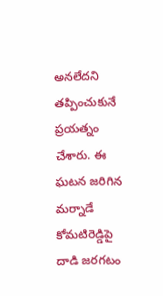అనలేదని తప్పించుకునే ప్రయత్నం చేశారు. ఈ ఘటన జరిగిన మర్నాడే కోమటిరెడ్డిపై దాడి జరగటం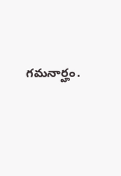గమనార్హం.